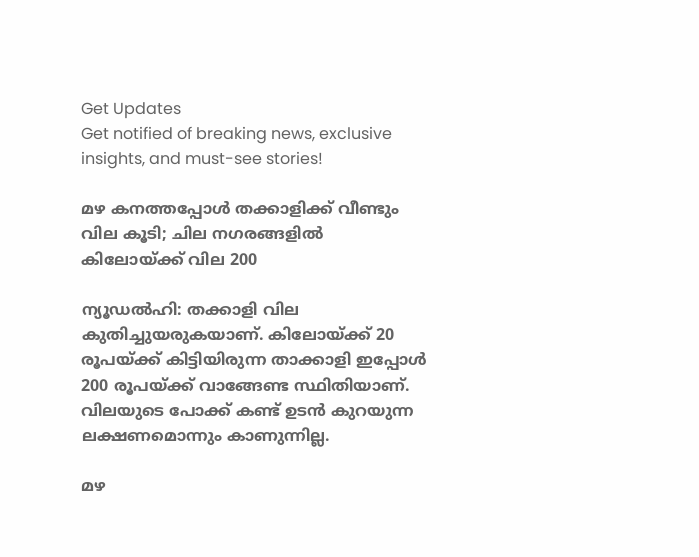Get Updates
Get notified of breaking news, exclusive insights, and must-see stories!

മഴ കനത്തപ്പോൾ തക്കാളിക്ക് വീണ്ടും വില കൂടി; ചില നഗരങ്ങളിൽ കിലോയ്ക്ക് വില 200

ന്യൂഡൽഹി: തക്കാളി വില കുതിച്ചുയരുകയാണ്. കിലോയ്ക്ക് 20 രൂപയ്ക്ക് കിട്ടിയിരുന്ന താക്കാളി ഇപ്പോൾ 200 രൂപയ്ക്ക് വാങ്ങേണ്ട സ്ഥിതിയാണ്. വിലയുടെ പോക്ക് കണ്ട് ഉടൻ കുറയുന്ന ലക്ഷണമൊന്നും കാണുന്നില്ല.

മഴ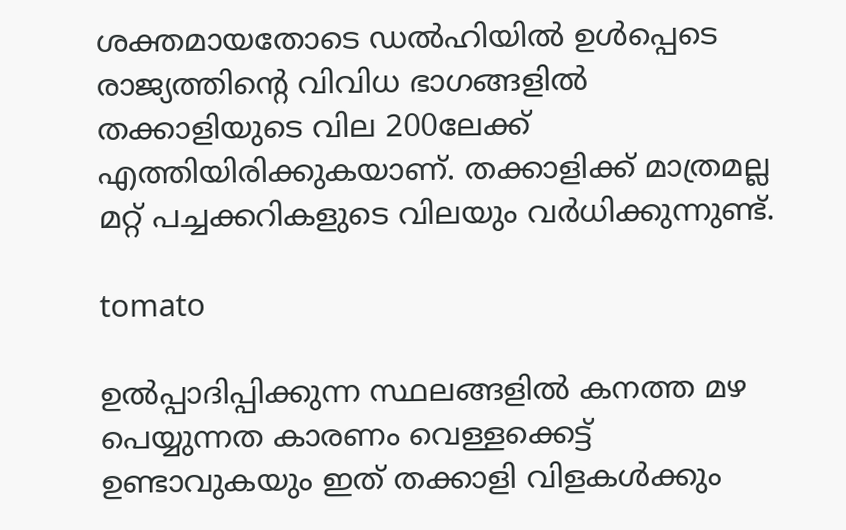ശക്തമായതോടെ ഡൽഹിയിൽ ഉൾപ്പെടെ രാജ്യത്തിന്റെ വിവിധ ഭാഗങ്ങളിൽ തക്കാളിയുടെ വില 200ലേക്ക് എത്തിയിരിക്കുകയാണ്. തക്കാളിക്ക് മാത്രമല്ല മറ്റ് പച്ചക്കറികളുടെ വിലയും വർധിക്കുന്നുണ്ട്.

tomato

ഉൽപ്പാദിപ്പിക്കുന്ന സ്ഥലങ്ങളിൽ കനത്ത മഴ പെയ്യുന്നത കാരണം വെള്ളക്കെട്ട് ഉണ്ടാവുകയും ഇത് തക്കാളി വിളകൾക്കും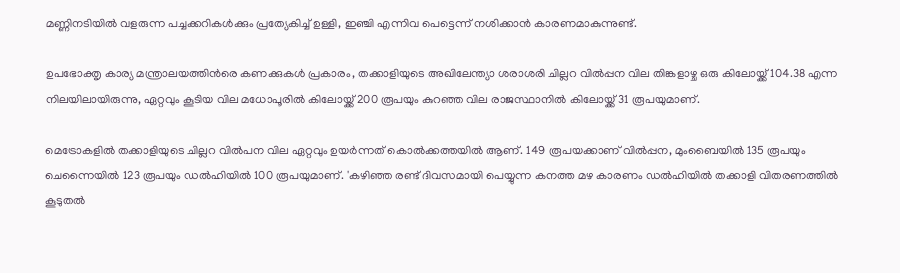മണ്ണിനടിയിൽ വളരുന്ന പച്ചക്കറികൾക്കും പ്രത്യേകിച്ച് ഉള്ളി, ഇഞ്ചി എന്നിവ പെട്ടെന്ന് നശിക്കാൻ കാരണമാകുന്നുണ്ട്.

ഉപഭോക്തൃ കാര്യ മന്ത്രാലയത്തിൻരെ കണക്കുകൾ പ്രകാരം, തക്കാളിയുടെ അഖിലേന്ത്യാ ശരാശരി ചില്ലറ വിൽപ്പന വില തിങ്കളാഴ്ച ഒരു കിലോയ്ക്ക് 104.38 എന്ന നിലയിലായിരുന്നു, ഏറ്റവും കൂടിയ വില മധോപൂരിൽ കിലോയ്ക്ക് 200 രൂപയും കുറഞ്ഞ വില രാജസ്ഥാനിൽ കിലോയ്ക്ക് 31 രൂപയുമാണ്.

മെട്രോകളിൽ തക്കാളിയുടെ ചില്ലറ വിൽപന വില ഏറ്റവും ഉയർന്നത് കൊൽക്കത്തയിൽ ആണ്. 149 രൂപയക്കാണ് വിൽപ്പന, മുംബൈയിൽ 135 രൂപയും ചെന്നൈയിൽ 123 രൂപയും ഡൽഹിയിൽ 100 രൂപയുമാണ്. 'കഴിഞ്ഞ രണ്ട് ദിവസമായി പെയ്യുന്ന കനത്ത മഴ കാരണം ഡൽഹിയിൽ തക്കാളി വിതരണത്തിൽ കൂടുതൽ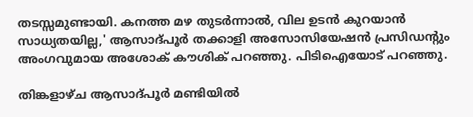തടസ്സമുണ്ടായി. കനത്ത മഴ തുടർന്നാൽ, വില ഉടൻ കുറയാൻ സാധ്യതയില്ല,' ആസാദ്പൂർ തക്കാളി അസോസിയേഷൻ പ്രസിഡന്റും അംഗവുമായ അശോക് കൗശിക് പറഞ്ഞു. പിടിഐയോട് പറഞ്ഞു.

തിങ്കളാഴ്ച ആസാദ്പൂർ മണ്ടിയിൽ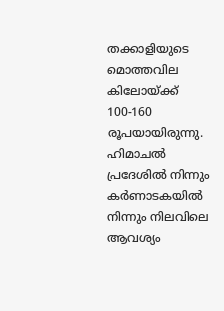തക്കാളിയുടെ മൊത്തവില കിലോയ്ക്ക് 100-160 രൂപയായിരുന്നു. ഹിമാചൽ പ്രദേശിൽ നിന്നും കർണാടകയിൽ നിന്നും നിലവിലെ ആവശ്യം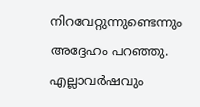നിറവേറ്റുന്നുണ്ടെന്നും അദ്ദേഹം പറഞ്ഞു. എല്ലാവർഷവും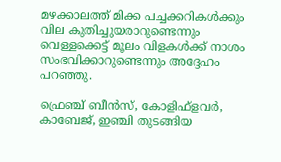മഴക്കാലത്ത് മിക്ക പച്ചക്കറികൾക്കും വില കുതിച്ചുയരാറുണ്ടെന്നും വെള്ളക്കെട്ട് മൂലം വിളകൾക്ക് നാശം സംഭവിക്കാറുണ്ടെന്നും അദ്ദേഹം പറഞ്ഞു.

ഫ്രെഞ്ച് ബീൻസ്, കോളിഫ്ളവർ, കാബേജ്, ഇഞ്ചി തുടങ്ങിയ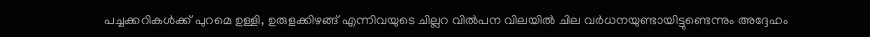പച്ചക്കറികൾക്ക് പുറമെ ഉള്ളി, ഉരുളക്കിഴങ്ങ് എന്നിവയുടെ ചില്ലറ വിൽപന വിലയിൽ ചില വർധനയുണ്ടായിട്ടുണ്ടെന്നും അദ്ദേഹം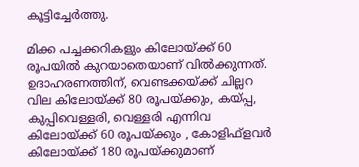കൂട്ടിച്ചേർത്തു.

മിക്ക പച്ചക്കറികളും കിലോയ്ക്ക് 60 രൂപയിൽ കുറയാതെയാണ് വിൽക്കുന്നത്. ഉദാഹരണത്തിന്, വെണ്ടക്കയ്ക്ക് ചില്ലറ വില കിലോയ്ക്ക് 80 രൂപയ്ക്കും, കയ്പ്പ, കുപ്പിവെള്ളരി, വെള്ളരി എന്നിവ കിലോയ്ക്ക് 60 രൂപയ്ക്കും , കോളിഫ്ളവർ കിലോയ്ക്ക് 180 രൂപയ്ക്കുമാണ്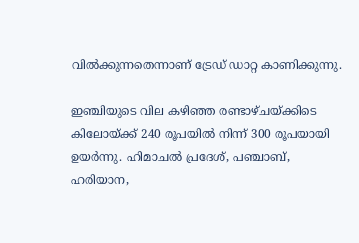വിൽക്കുന്നതെന്നാണ് ട്രേഡ് ഡാറ്റ കാണിക്കുന്നു.

ഇഞ്ചിയുടെ വില കഴിഞ്ഞ രണ്ടാഴ്ചയ്ക്കിടെ കിലോയ്ക്ക് 240 രൂപയിൽ നിന്ന് 300 രൂപയായി ഉയർന്നു. ഹിമാചൽ പ്രദേശ്, പഞ്ചാബ്, ഹരിയാന,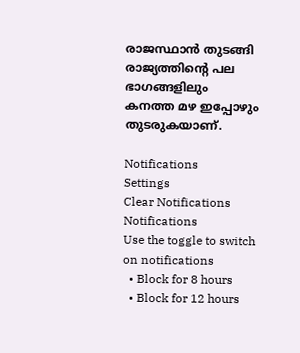രാജസ്ഥാൻ തുടങ്ങി രാജ്യത്തിന്റെ പല ഭാഗങ്ങളിലും കനത്ത മഴ ഇപ്പോഴും തുടരുകയാണ്.

Notifications
Settings
Clear Notifications
Notifications
Use the toggle to switch on notifications
  • Block for 8 hours
  • Block for 12 hours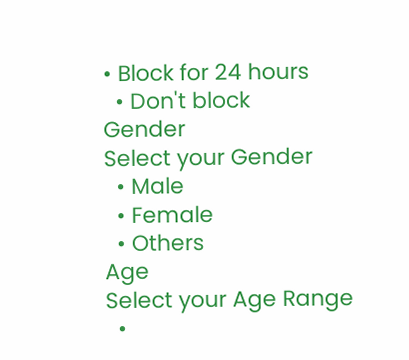• Block for 24 hours
  • Don't block
Gender
Select your Gender
  • Male
  • Female
  • Others
Age
Select your Age Range
  •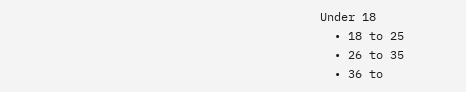Under 18
  • 18 to 25
  • 26 to 35
  • 36 to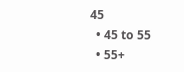45
  • 45 to 55
  • 55+